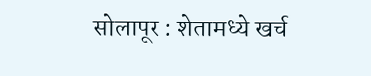सोलापूर : शेतामध्ये खर्च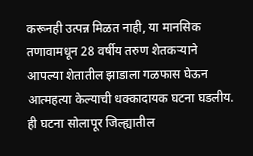करूनही उत्पन्न मिळत नाही, या मानसिक तणावामधून 28 वर्षीय तरुण शेतकऱ्याने आपल्या शेतातील झाडाला गळफास घेऊन आत्महत्या केल्याची धक्कादायक घटना घडलीय. ही घटना सोलापूर जिल्ह्यातील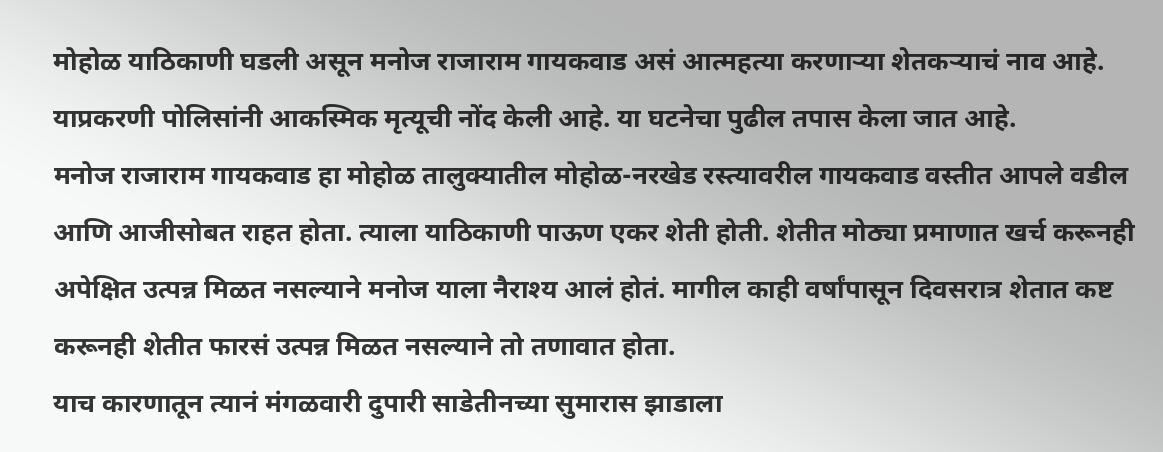मोहोळ याठिकाणी घडली असून मनोज राजाराम गायकवाड असं आत्महत्या करणाऱ्या शेतकऱ्याचं नाव आहे. याप्रकरणी पोलिसांनी आकस्मिक मृत्यूची नोंद केली आहे. या घटनेचा पुढील तपास केला जात आहे.
मनोज राजाराम गायकवाड हा मोहोळ तालुक्यातील मोहोळ-नरखेड रस्त्यावरील गायकवाड वस्तीत आपले वडील आणि आजीसोबत राहत होता. त्याला याठिकाणी पाऊण एकर शेती होती. शेतीत मोठ्या प्रमाणात खर्च करूनही अपेक्षित उत्पन्न मिळत नसल्याने मनोज याला नैराश्य आलं होतं. मागील काही वर्षांपासून दिवसरात्र शेतात कष्ट करूनही शेतीत फारसं उत्पन्न मिळत नसल्याने तो तणावात होता.
याच कारणातून त्यानं मंगळवारी दुपारी साडेतीनच्या सुमारास झाडाला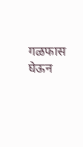गळफास घेऊन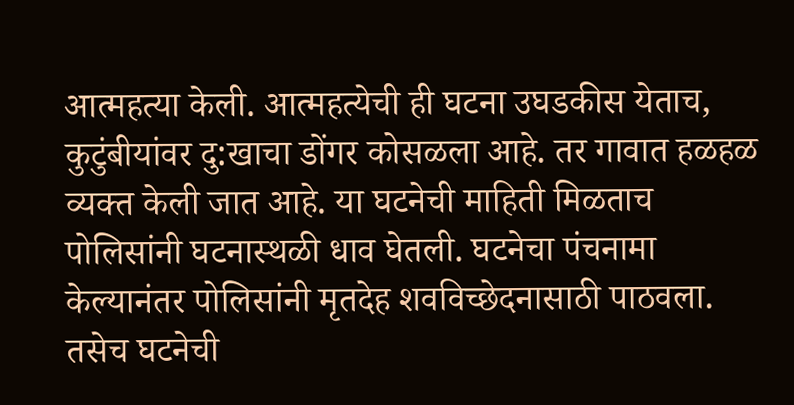आत्महत्या केली. आत्महत्येची ही घटना उघडकीस येताच, कुटुंबीयांवर दु:खाचा डोंगर कोसळला आहे. तर गावात हळहळ व्यक्त केली जात आहे. या घटनेची माहिती मिळताच पोलिसांनी घटनास्थळी धाव घेतली. घटनेचा पंचनामा केल्यानंतर पोलिसांनी मृतदेह शवविच्छेदनासाठी पाठवला. तसेच घटनेची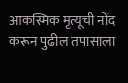आकस्मिक मृत्यूची नोंद करून पुढील तपासाला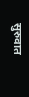सुरुवात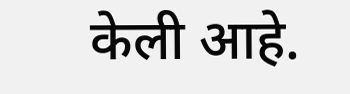केली आहे.